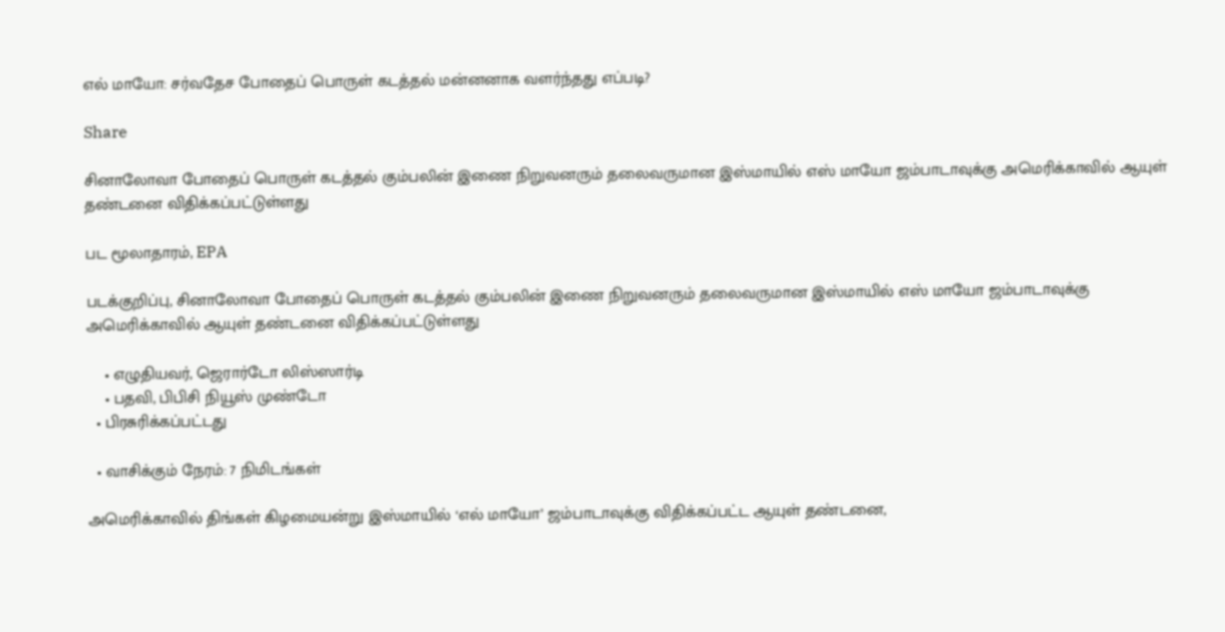எல் மாயோ: சர்வதேச போதைப் பொருள் கடத்தல் மன்னனாக வளர்ந்தது எப்படி?

Share

சினாலோவா போதைப் பொருள் கடத்தல் கும்பலின் இணை நிறுவனரும் தலைவருமான இஸ்மாயில் எஸ் மாயோ ஜம்பாடாவுக்கு அமெரிக்காவில் ஆயுள் தண்டனை விதிக்கப்பட்டுள்ளது

பட மூலாதாரம், EPA

படக்குறிப்பு, சினாலோவா போதைப் பொருள் கடத்தல் கும்பலின் இணை நிறுவனரும் தலைவருமான இஸ்மாயில் எஸ் மாயோ ஜம்பாடாவுக்கு அமெரிக்காவில் ஆயுள் தண்டனை விதிக்கப்பட்டுள்ளது

    • எழுதியவர், ஜெரார்டோ லிஸ்ஸார்டி
    • பதவி, பிபிசி நியூஸ் முண்டோ
  • பிரசுரிக்கப்பட்டது

  • வாசிக்கும் நேரம்: 7 நிமிடங்கள்

அமெரிக்காவில் திங்கள் கிழமையன்று இஸ்மாயில் ‘எல் மாயோ’ ஜம்பாடாவுக்கு விதிக்கப்பட்ட ஆயுள் தண்டனை,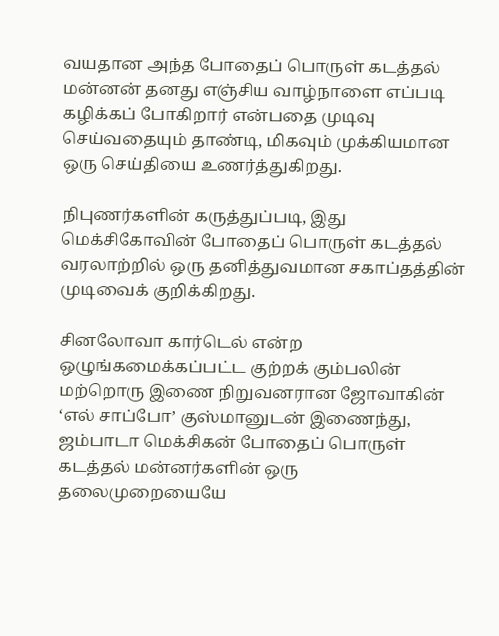வயதான அந்த போதைப் பொருள் கடத்தல் மன்னன் தனது எஞ்சிய வாழ்நாளை எப்படி கழிக்கப் போகிறார் என்பதை முடிவு செய்வதையும் தாண்டி, மிகவும் முக்கியமான ஒரு செய்தியை உணர்த்துகிறது.

நிபுணர்களின் கருத்துப்படி, இது மெக்சிகோவின் போதைப் பொருள் கடத்தல் வரலாற்றில் ஒரு தனித்துவமான சகாப்தத்தின் முடிவைக் குறிக்கிறது.

சினலோவா கார்டெல் என்ற ஒழுங்கமைக்கப்பட்ட குற்றக் கும்பலின் மற்றொரு இணை நிறுவனரான ஜோவாகின் ‘எல் சாப்போ’ குஸ்மானுடன் இணைந்து, ஜம்பாடா மெக்சிகன் போதைப் பொருள் கடத்தல் மன்னர்களின் ஒரு தலைமுறையையே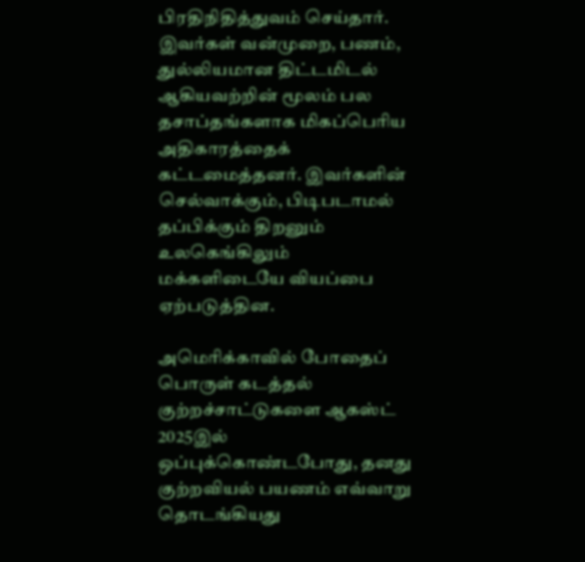பிரதிநிதித்துவம் செய்தார். இவர்கள் வன்முறை, பணம், துல்லியமான திட்டமிடல் ஆகியவற்றின் மூலம் பல தசாப்தங்களாக மிகப்பெரிய அதிகாரத்தைக் கட்டமைத்தனர். இவர்களின் செல்வாக்கும், பிடிபடாமல் தப்பிக்கும் திறனும் உலகெங்கிலும் மக்களிடையே வியப்பை ஏற்படுத்தின.

அமெரிக்காவில் போதைப் பொருள் கடத்தல் குற்றச்சாட்டுகளை ஆகஸ்ட் 2025இல் ஒப்புக்கொண்டபோது, தனது குற்றவியல் பயணம் எவ்வாறு தொடங்கியது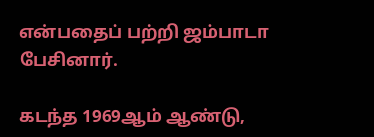என்பதைப் பற்றி ஜம்பாடா பேசினார்.

கடந்த 1969ஆம் ஆண்டு,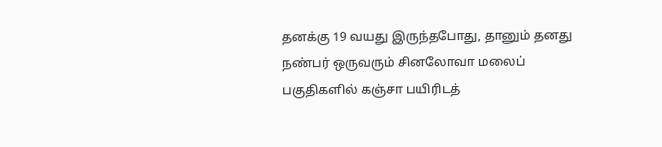தனக்கு 19 வயது இருந்தபோது, தானும் தனது நண்பர் ஒருவரும் சினலோவா மலைப் பகுதிகளில் கஞ்சா பயிரிடத்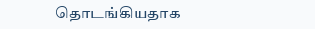தொடங்கியதாக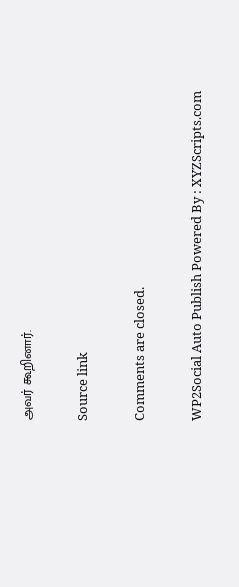அவர் கூறினார்.

Source link

Comments are closed.

WP2Social Auto Publish Powered By : XYZScripts.com